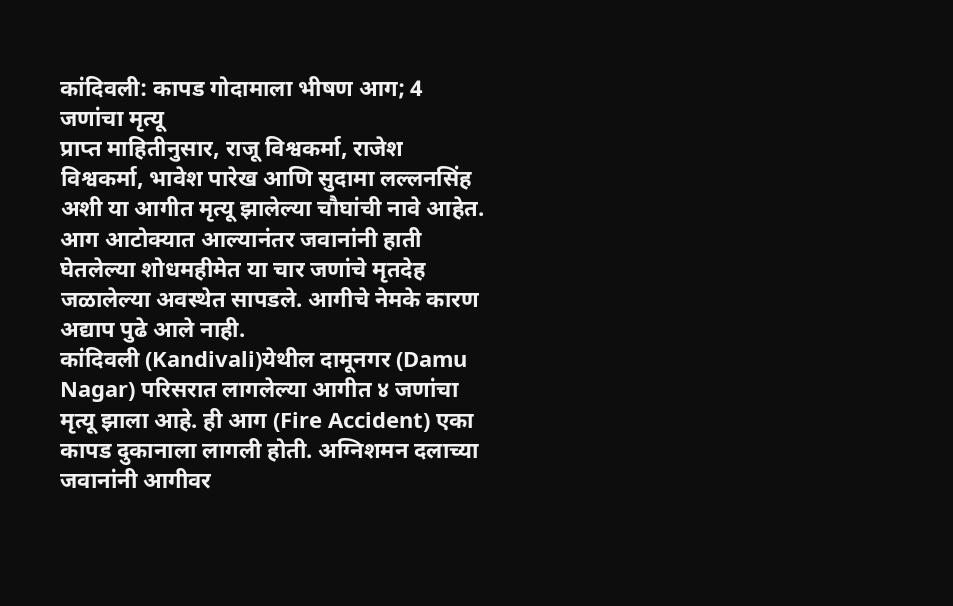कांदिवली: कापड गोदामाला भीषण आग; 4 जणांचा मृत्यू
प्राप्त माहितीनुसार, राजू विश्वकर्मा, राजेश विश्वकर्मा, भावेश पारेख आणि सुदामा लल्लनसिंह अशी या आगीत मृत्यू झालेल्या चौघांची नावे आहेत. आग आटोक्यात आल्यानंतर जवानांनी हाती घेतलेल्या शोधमहीमेत या चार जणांचे मृतदेह जळालेल्या अवस्थेत सापडले. आगीचे नेमके कारण अद्याप पुढे आले नाही.
कांदिवली (Kandivali)येथील दामूनगर (Damu Nagar) परिसरात लागलेल्या आगीत ४ जणांचा मृत्यू झाला आहे. ही आग (Fire Accident) एका कापड दुकानाला लागली होती. अग्निशमन दलाच्या जवानांनी आगीवर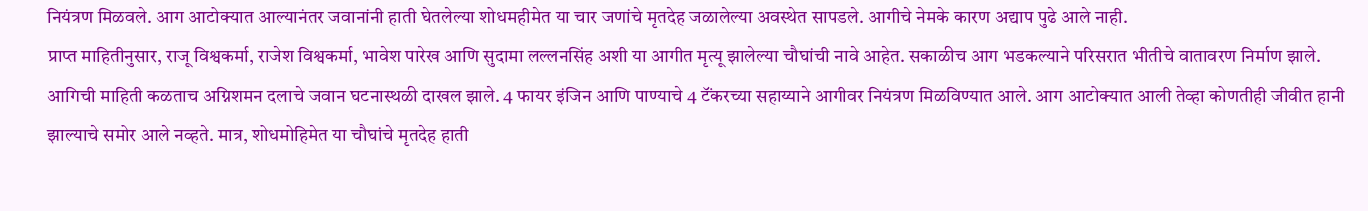नियंत्रण मिळवले. आग आटोक्यात आल्यानंतर जवानांनी हाती घेतलेल्या शोधमहीमेत या चार जणांचे मृतदेह जळालेल्या अवस्थेत सापडले. आगीचे नेमके कारण अद्याप पुढे आले नाही.
प्राप्त माहितीनुसार, राजू विश्वकर्मा, राजेश विश्वकर्मा, भावेश पारेख आणि सुदामा लल्लनसिंह अशी या आगीत मृत्यू झालेल्या चौघांची नावे आहेत. सकाळीच आग भडकल्याने परिसरात भीतीचे वातावरण निर्माण झाले. आगिची माहिती कळताच अग्निशमन दलाचे जवान घटनास्थळी दाखल झाले. 4 फायर इंजिन आणि पाण्याचे 4 टॅंकरच्या सहाय्याने आगीवर नियंत्रण मिळविण्यात आले. आग आटोक्यात आली तेव्हा कोणतीही जीवीत हानी झाल्याचे समोर आले नव्हते. मात्र, शोधमोहिमेत या चौघांचे मृतदेह हाती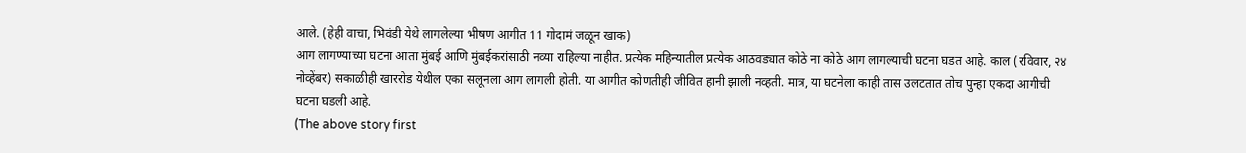आले. (हेही वाचा, भिवंडी येथे लागलेल्या भीषण आगीत 11 गोदामं जळून खाक)
आग लागण्याच्या घटना आता मुंबई आणि मुंबईकरांसाठी नव्या राहिल्या नाहीत. प्रत्येक महिन्यातील प्रत्येक आठवड्यात कोठे ना कोठे आग लागल्याची घटना घडत आहे. काल (रविवार, २४ नोव्हेंबर) सकाळीही खाररोड येथील एका सलूनला आग लागली होती. या आगीत कोणतीही जीवित हानी झाली नव्हती. मात्र, या घटनेला काही तास उलटतात तोच पुन्हा एकदा आगीची घटना घडली आहे.
(The above story first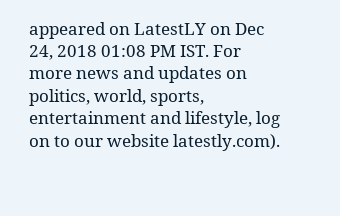appeared on LatestLY on Dec 24, 2018 01:08 PM IST. For more news and updates on politics, world, sports, entertainment and lifestyle, log on to our website latestly.com).